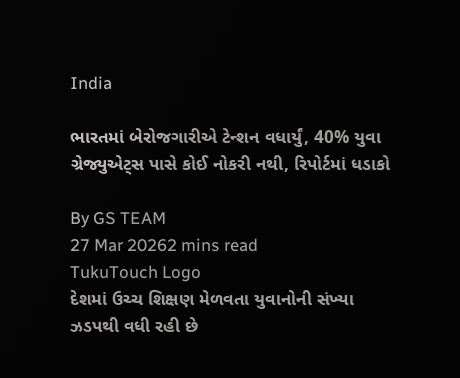India

ભારતમાં બેરોજગારીએ ટેન્શન વધાર્યું, 40% યુવા ગ્રેજ્યુએટ્સ પાસે કોઈ નોકરી નથી, રિપોર્ટમાં ધડાકો

By GS TEAM
27 Mar 20262 mins read
TukuTouch Logo
દેશમાં ઉચ્ચ શિક્ષણ મેળવતા યુવાનોની સંખ્યા ઝડપથી વધી રહી છે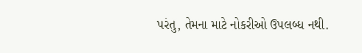પરંતુ, તેમના માટે નોકરીઓ ઉપલબ્ધ નથી.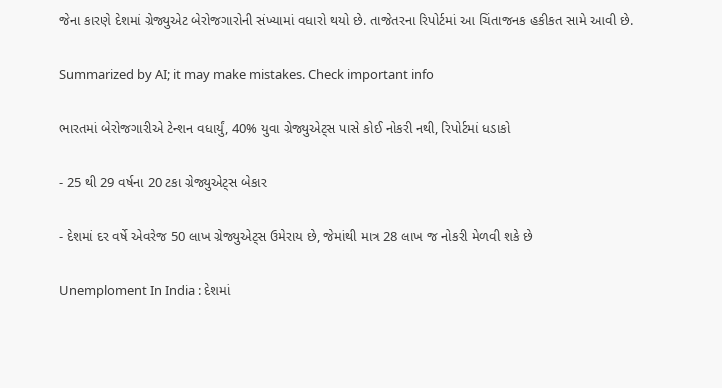જેના કારણે દેશમાં ગ્રેજ્યુએટ બેરોજગારોની સંખ્યામાં વધારો થયો છે. તાજેતરના રિપોર્ટમાં આ ચિંતાજનક હકીકત સામે આવી છે.

Summarized by AI; it may make mistakes. Check important info

ભારતમાં બેરોજગારીએ ટેન્શન વધાર્યું, 40% યુવા ગ્રેજ્યુએટ્સ પાસે કોઈ નોકરી નથી, રિપોર્ટમાં ધડાકો

- 25 થી 29 વર્ષના 20 ટકા ગ્રેજ્યુએટ્સ બેકાર

- દેશમાં દર વર્ષે એવરેજ 50 લાખ ગ્રેજ્યુએટ્સ ઉમેરાય છે, જેમાંથી માત્ર 28 લાખ જ નોકરી મેળવી શકે છે

Unemploment In India : દેશમાં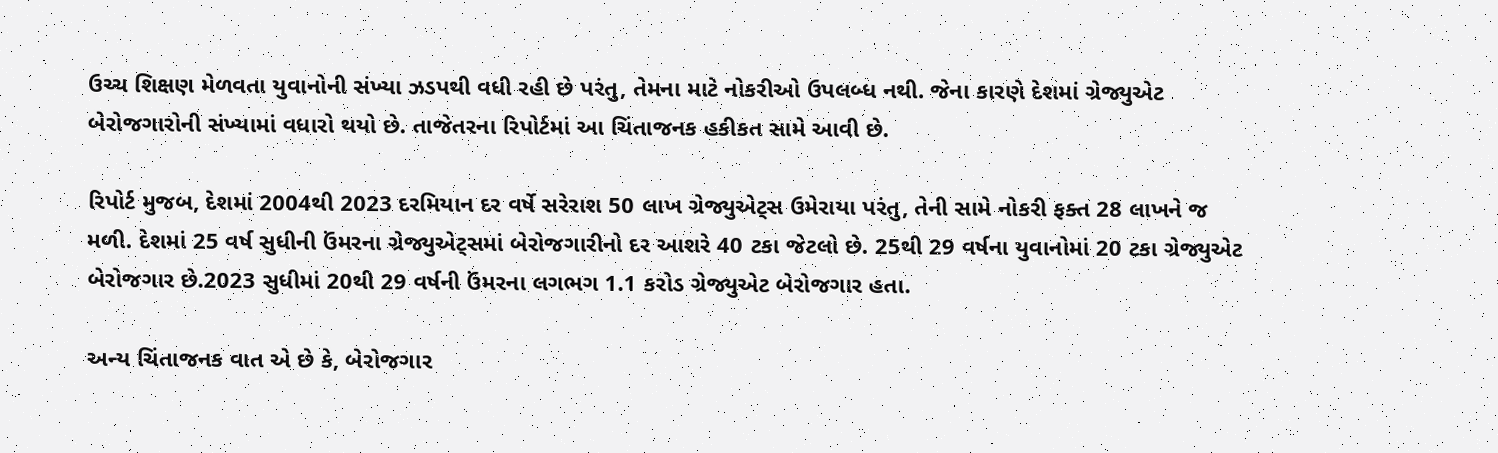ઉચ્ચ શિક્ષણ મેળવતા યુવાનોની સંખ્યા ઝડપથી વધી રહી છે પરંતુ, તેમના માટે નોકરીઓ ઉપલબ્ધ નથી. જેના કારણે દેશમાં ગ્રેજ્યુએટ બેરોજગારોની સંખ્યામાં વધારો થયો છે. તાજેતરના રિપોર્ટમાં આ ચિંતાજનક હકીકત સામે આવી છે.

રિપોર્ટ મુજબ, દેશમાં 2004થી 2023 દરમિયાન દર વર્ષે સરેરાશ 50 લાખ ગ્રેજ્યુએટ્સ ઉમેરાયા પરંતુ, તેની સામે નોકરી ફક્ત 28 લાખને જ મળી. દેશમાં 25 વર્ષ સુધીની ઉંમરના ગ્રેજ્યુએટ્સમાં બેરોજગારીનો દર આશરે 40 ટકા જેટલો છે. 25થી 29 વર્ષના યુવાનોમાં 20 ટકા ગ્રેજ્યુએટ બેરોજગાર છે.2023 સુધીમાં 20થી 29 વર્ષની ઉંમરના લગભગ 1.1 કરોડ ગ્રેજ્યુએટ બેરોજગાર હતા.

અન્ય ચિંતાજનક વાત એ છે કે, બેરોજગાર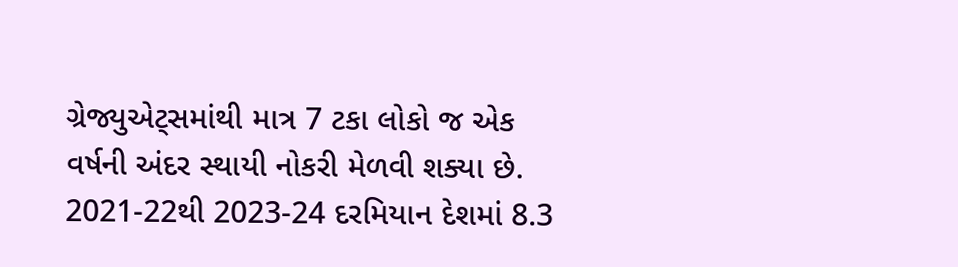ગ્રેજ્યુએટ્સમાંથી માત્ર 7 ટકા લોકો જ એક વર્ષની અંદર સ્થાયી નોકરી મેળવી શક્યા છે. 2021-22થી 2023-24 દરમિયાન દેશમાં 8.3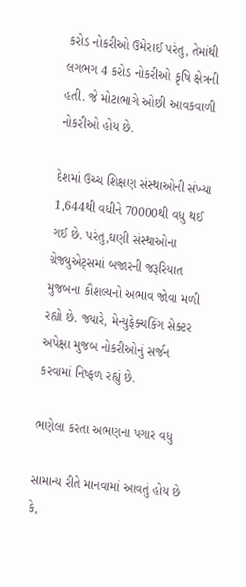કરોડ નોકરીઓ ઉમેરાઈ પરંતુ, તેમાંથી લગભગ 4 કરોડ નોકરીઓ કૃષિ ક્ષેત્રની હતી. જે મોટાભાગે ઓછી આવકવાળી નોકરીઓ હોય છે.

દેશમાં ઉચ્ચ શિક્ષણ સંસ્થાઓની સંખ્યા 1,644થી વધીને 70000થી વધુ થઈ ગઈ છે. પરંતુ,ઘણી સંસ્થાઓના ગ્રેજ્યુએટ્સમાં બજારની જરૂરિયાત મુજબના કૌશલ્યનો અભાવ જોવા મળી રહ્યો છે. જ્યારે, મેન્યુફેક્ચકિંગ સેક્ટર અપેક્ષા મુજબ નોકરીઓનું સર્જન કરવામાં નિષ્ફળ રહ્યું છે.

ભણેલા કરતા અભણના પગાર વધુ

સામાન્ય રીતે માનવામાં આવતું હોય છે કે,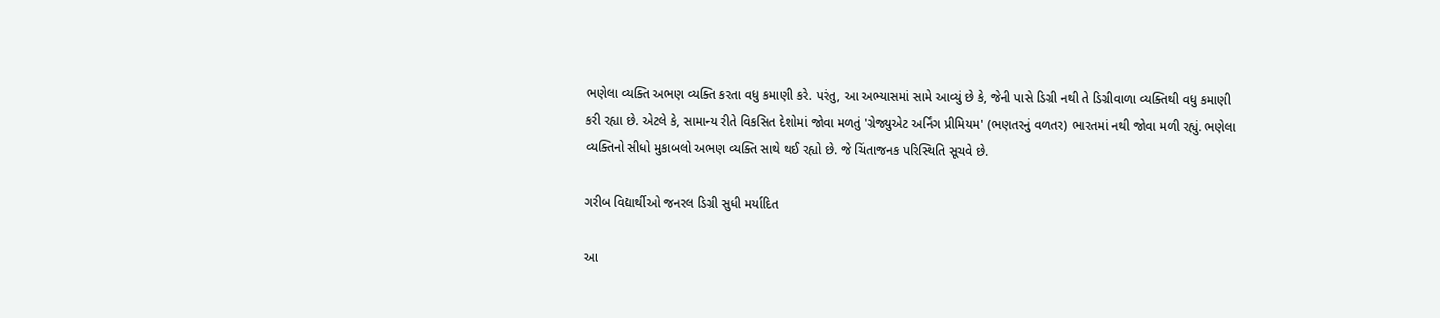ભણેલા વ્યક્તિ અભણ વ્યક્તિ કરતા વધુ કમાણી કરે. પરંતુ, આ અભ્યાસમાં સામે આવ્યું છે કે, જેની પાસે ડિગ્રી નથી તે ડિગ્રીવાળા વ્યક્તિથી વધુ કમાણી કરી રહ્યા છે. એટલે કે, સામાન્ય રીતે વિકસિત દેશોમાં જોવા મળતું 'ગ્રેજ્યુએટ અર્નિંગ પ્રીમિયમ' (ભણતરનું વળતર) ભારતમાં નથી જોવા મળી રહ્યું. ભણેલા વ્યક્તિનો સીધો મુકાબલો અભણ વ્યક્તિ સાથે થઈ રહ્યો છે. જે ચિંતાજનક પરિસ્થિતિ સૂચવે છે.

ગરીબ વિદ્યાર્થીઓ જનરલ ડિગ્રી સુધી મર્યાદિત

આ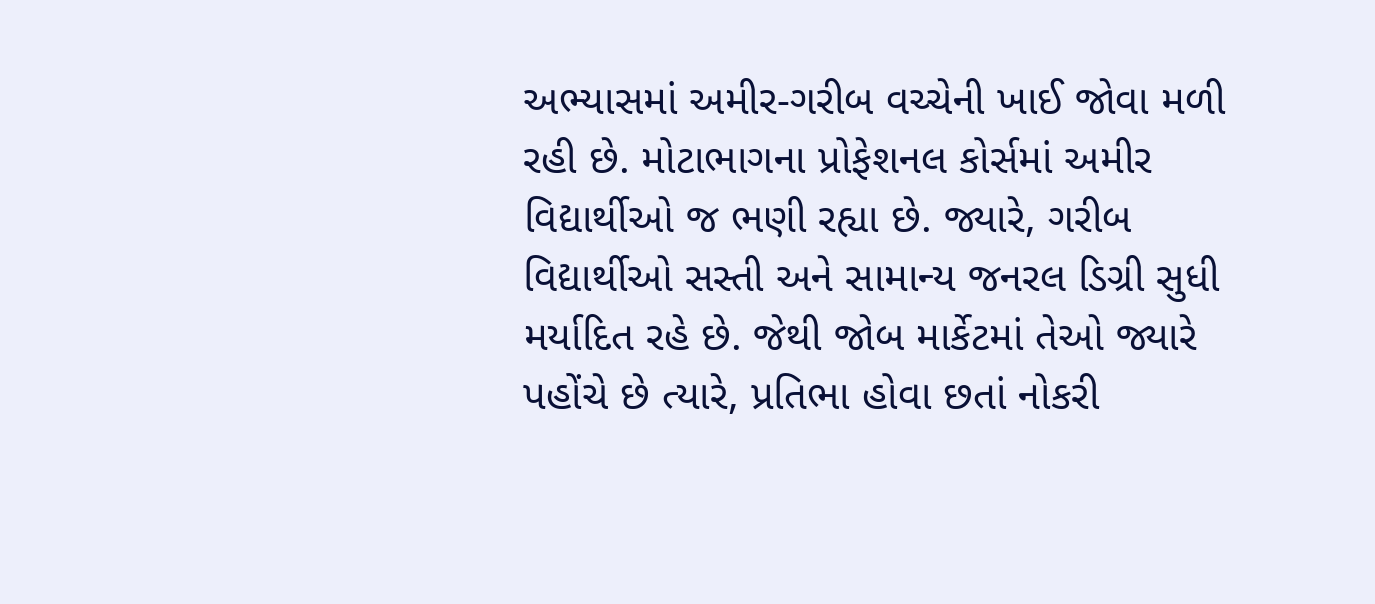અભ્યાસમાં અમીર-ગરીબ વચ્ચેની ખાઈ જોવા મળી રહી છે. મોટાભાગના પ્રોફેશનલ કોર્સમાં અમીર વિદ્યાર્થીઓ જ ભણી રહ્યા છે. જ્યારે, ગરીબ વિદ્યાર્થીઓ સસ્તી અને સામાન્ય જનરલ ડિગ્રી સુધી મર્યાદિત રહે છે. જેથી જોબ માર્કેટમાં તેઓ જ્યારે પહોંચે છે ત્યારે, પ્રતિભા હોવા છતાં નોકરી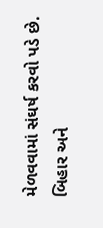મેળવવામાં સંઘર્ષ કરવો પડે છે. બિહાર અને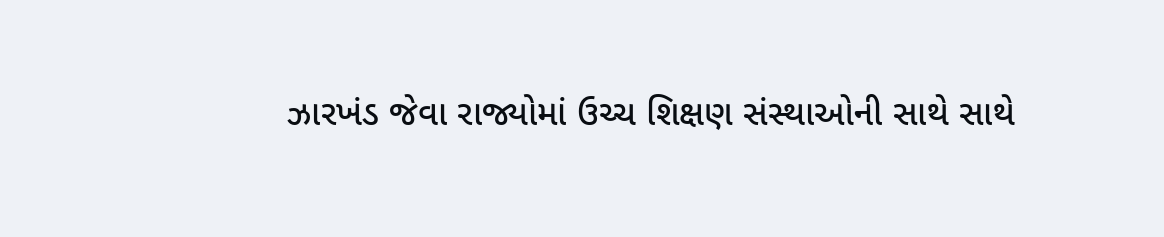ઝારખંડ જેવા રાજ્યોમાં ઉચ્ચ શિક્ષણ સંસ્થાઓની સાથે સાથે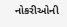નોકરીઓની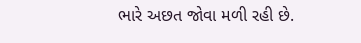ભારે અછત જોવા મળી રહી છે.